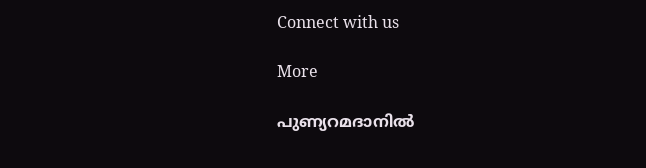Connect with us

More

പുണ്യറമദാനില്‍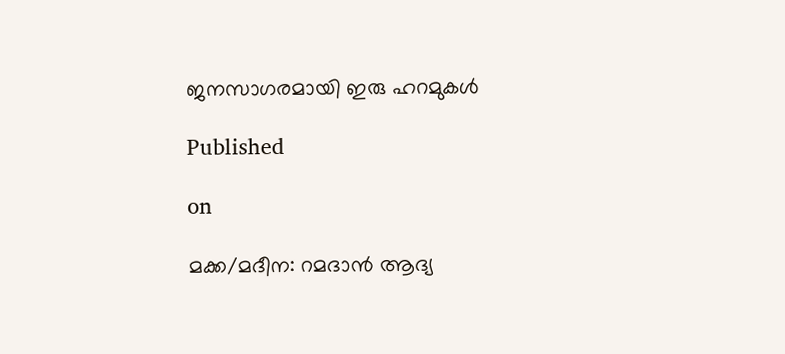ജനസാഗരമായി ഇരു ഹറമുകൾ

Published

on

മക്ക/മദീന: റമദാൻ ആദ്യ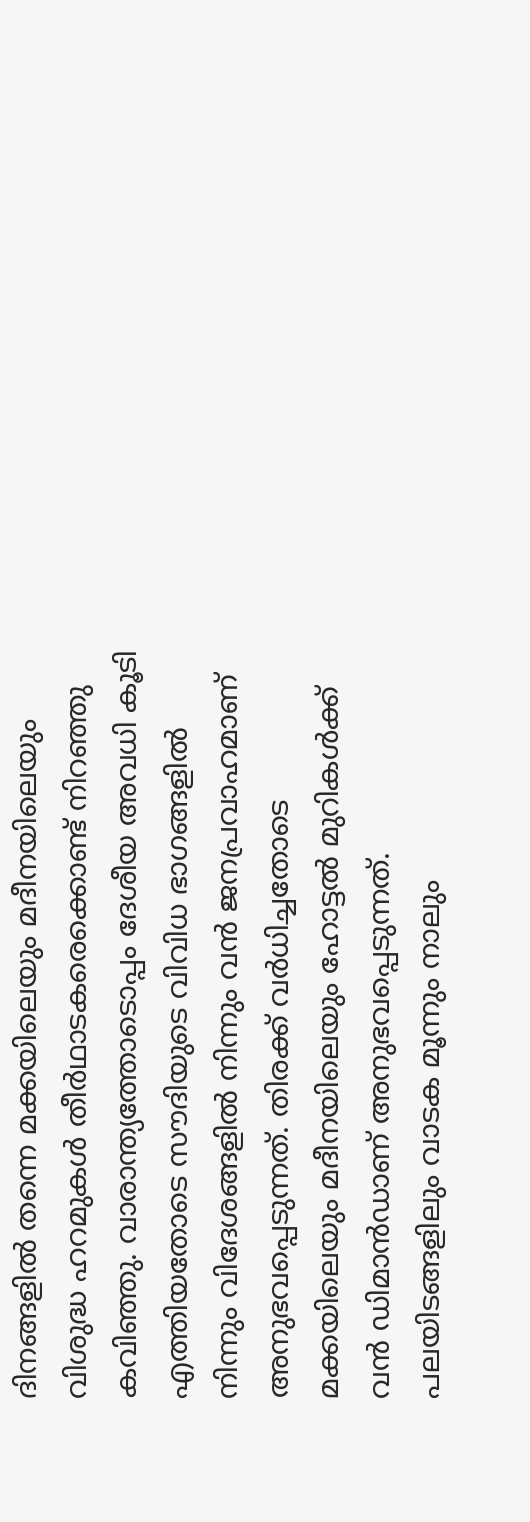ദിനങ്ങളിൽ തന്നെ മക്കയിലെയും മദീനയിലെയും വിശുദ്ധ ഹറമുകൾ തീർഥാടകരെക്കൊണ്ട് നിറഞ്ഞു കവിഞ്ഞു. വാരാന്ത്യത്തോടൊപ്പം ദേശീയ അവധി കൂടി എത്തിയതോടെ സൗദിയുടെ വിവിധ ഭാഗങ്ങളിൽ നിന്നും വിദേശങ്ങളിൽ നിന്നും വൻ ജനപ്രവാഹമാണ് അനുഭവപ്പെടുന്നത്. തിരക്ക് വർധിച്ചതോടെ മക്കയിലെയും മദീനയിലെയും ഹോട്ടൽ മുറികൾക്ക് വൻ ഡിമാൻഡാണ് അനുഭവപ്പെടുന്നത്. പലയിടങ്ങളിലും വാടക മൂന്നും നാലും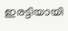ഇരട്ടിയായി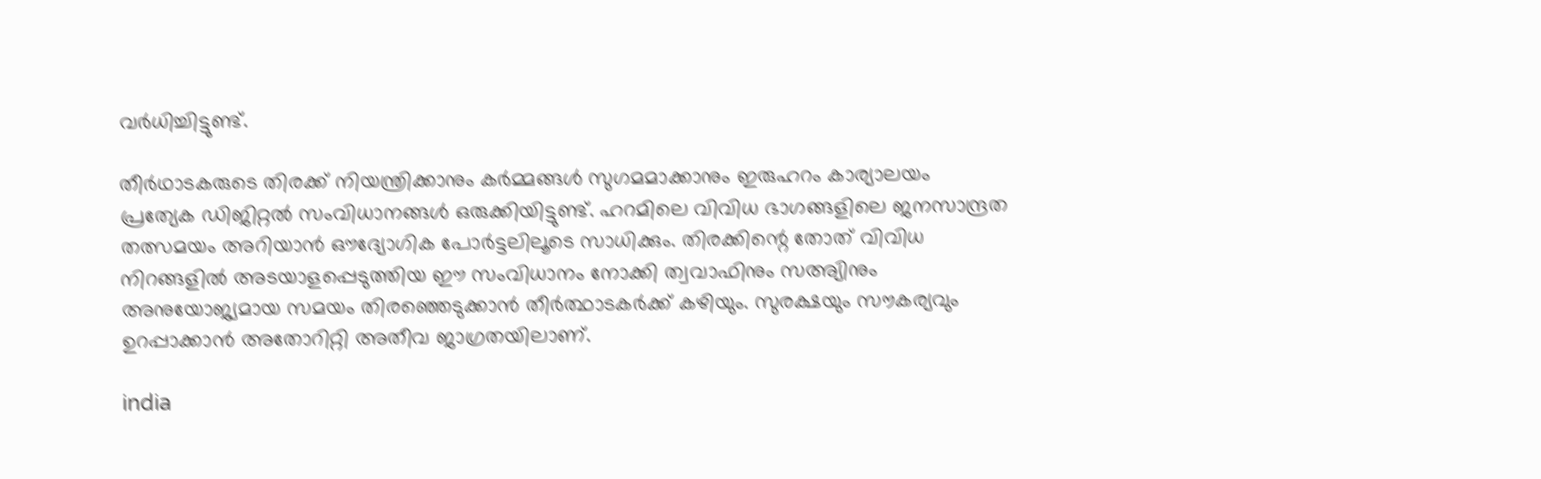വർധിച്ചിട്ടുണ്ട്.

തീർഥാടകരുടെ തിരക്ക് നിയന്ത്രിക്കാനും കർമ്മങ്ങൾ സുഗമമാക്കാനും ഇരുഹറം കാര്യാലയം പ്രത്യേക ഡിജിറ്റൽ സംവിധാനങ്ങൾ ഒരുക്കിയിട്ടുണ്ട്. ഹറമിലെ വിവിധ ഭാഗങ്ങളിലെ ജനസാന്ദ്രത തത്സമയം അറിയാൻ ഔദ്യോഗിക പോർട്ടലിലൂടെ സാധിക്കും. തിരക്കിന്റെ തോത് വിവിധ നിറങ്ങളിൽ അടയാളപ്പെടുത്തിയ ഈ സംവിധാനം നോക്കി ത്വവാഫിനും സഅ്യിനും അനുയോജ്യമായ സമയം തിരഞ്ഞെടുക്കാൻ തീർത്ഥാടകർക്ക് കഴിയും. സുരക്ഷയും സൗകര്യവും ഉറപ്പാക്കാൻ അതോറിറ്റി അതീവ ജാഗ്രതയിലാണ്.

india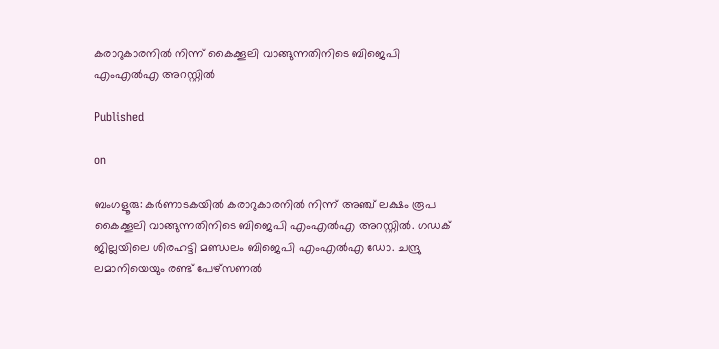കരാറുകാരനിൽ നിന്ന് കൈക്കൂലി വാങ്ങുന്നതിനിടെ ബിജെപി എംഎൽഎ അറസ്റ്റിൽ

Published

on

ബംഗളൂരു: കർണാടകയിൽ കരാറുകാരനിൽ നിന്ന് അഞ്ച് ലക്ഷം രൂപ കൈക്കൂലി വാങ്ങുന്നതിനിടെ ബിജെപി എംഎൽഎ അറസ്റ്റിൽ. ഗഡക് ജില്ലയിലെ ശിരഹട്ടി മണ്ഡലം ബിജെപി എംഎൽഎ ഡോ. ചന്ദ്രു ലമാനിയെയും രണ്ട് പേഴ്‌സണൽ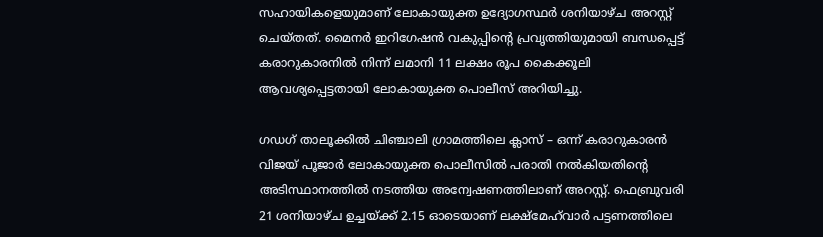സഹായികളെയുമാണ് ലോകായുക്ത ഉദ്യോഗസ്ഥർ ശനിയാഴ്ച അറസ്റ്റ് ചെയ്തത്. മൈനർ ഇറിഗേഷൻ വകുപ്പിന്റെ പ്രവൃത്തിയുമായി ബന്ധപ്പെട്ട് കരാറുകാരനിൽ നിന്ന് ലമാനി 11 ലക്ഷം രൂപ കൈക്കൂലി ആവശ്യപ്പെട്ടതായി ലോകായുക്ത പൊലീസ് അറിയിച്ചു.

ഗഡഗ് താലൂക്കിൽ ചിഞ്ചാലി ഗ്രാമത്തിലെ ക്ലാസ് – ഒന്ന് കരാറുകാരൻ വിജയ് പൂജാർ ലോകായുക്ത പൊലീസിൽ പരാതി നൽകിയതിന്റെ അടിസ്ഥാനത്തിൽ നടത്തിയ അന്വേഷണത്തിലാണ് അറസ്റ്റ്. ഫെബ്രുവരി 21 ശനിയാഴ്ച ഉച്ചയ്ക്ക് 2.15 ഓടെയാണ് ലക്ഷ്‌മേഹ്‌വാർ പട്ടണത്തിലെ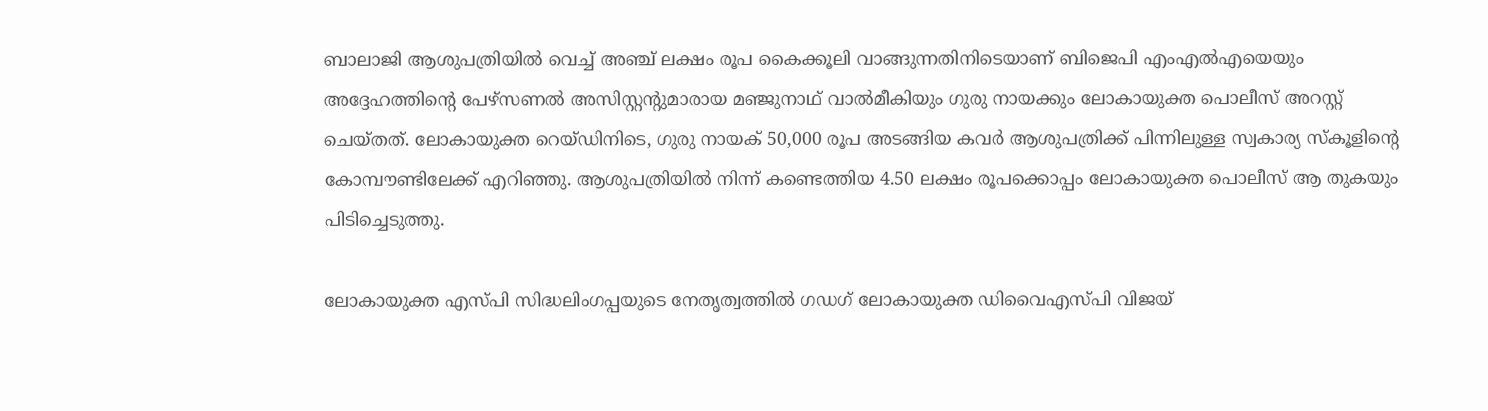ബാലാജി ആശുപത്രിയിൽ വെച്ച് അഞ്ച് ലക്ഷം രൂപ കൈക്കൂലി വാങ്ങുന്നതിനിടെയാണ് ബിജെപി എംഎൽഎയെയും അദ്ദേഹത്തിന്റെ പേഴ്‌സണൽ അസിസ്റ്റന്റുമാരായ മഞ്ജുനാഥ് വാൽമീകിയും ഗുരു നായക്കും ലോകായുക്ത പൊലീസ് അറസ്റ്റ് ചെയ്തത്. ലോകായുക്ത റെയ്ഡിനിടെ, ഗുരു നായക് 50,000 രൂപ അടങ്ങിയ കവർ ആശുപത്രിക്ക് പിന്നിലുള്ള സ്വകാര്യ സ്‌കൂളിന്റെ കോമ്പൗണ്ടിലേക്ക് എറിഞ്ഞു. ആശുപത്രിയിൽ നിന്ന് കണ്ടെത്തിയ 4.50 ലക്ഷം രൂപക്കൊപ്പം ലോകായുക്ത പൊലീസ് ആ തുകയും പിടിച്ചെടുത്തു.

ലോകായുക്ത എസ്പി സിദ്ധലിംഗപ്പയുടെ നേതൃത്വത്തിൽ ഗഡഗ് ലോകായുക്ത ഡിവൈഎസ്പി വിജയ്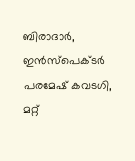ബിരാദാർ, ഇൻസ്പെക്ടർ പരമേഷ് കവടഗി, മറ്റ്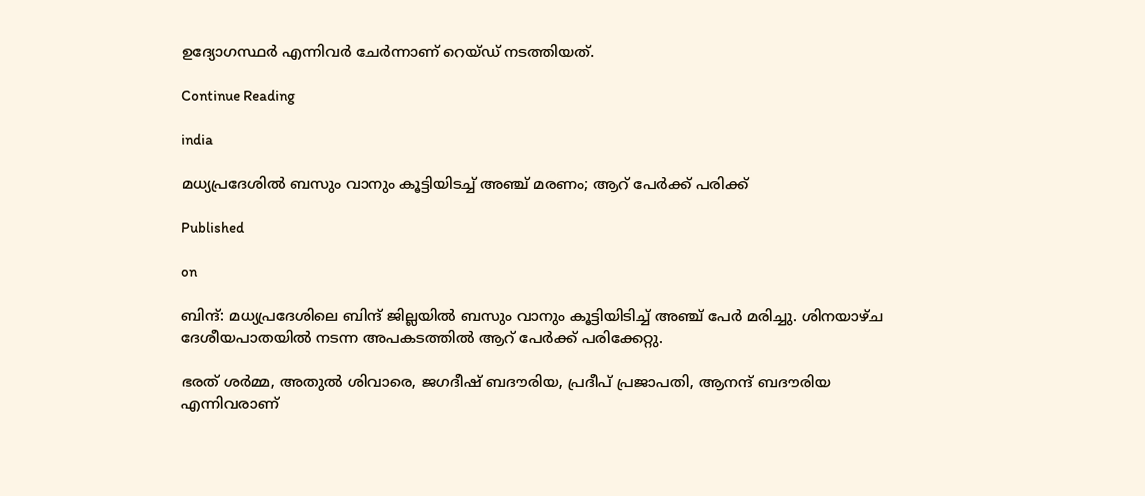ഉദ്യോഗസ്ഥർ എന്നിവർ ചേർന്നാണ് റെയ്ഡ് നടത്തിയത്.

Continue Reading

india

മധ‍്യപ്രദേശിൽ ബസും വാനും കൂട്ടിയിടച്ച് അഞ്ച് മരണം; ആറ് പേർക്ക് പരിക്ക്

Published

on

ബിന്ദ്: മധ‍്യപ്രദേശിലെ ബിന്ദ് ജില്ലയിൽ ബസും വാനും കൂട്ടിയിടിച്ച് അഞ്ച് പേർ മരിച്ചു. ശിനയാഴ്ച ദേശീയപാതയിൽ നടന്ന അപകടത്തിൽ ആറ് പേർക്ക് പരിക്കേറ്റു.

ഭരത് ശർമ്മ, അതുൽ ശിവാരെ, ജഗദീഷ് ബദൗരിയ, പ്രദീപ് പ്രജാപതി, ആനന്ദ് ബദൗരിയ എന്നിവരാണ്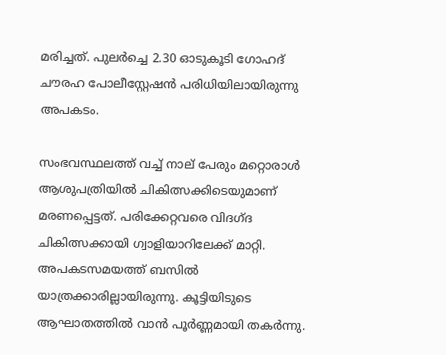മരിച്ചത്. പുലർച്ചെ 2.30 ഓടുകൂടി ഗോഹദ് ചൗരഹ പോലീസ്റ്റേഷന്‍ പരിധിയിലായിരുന്നു അപകടം.

സംഭവസ്ഥലത്ത് വച്ച് നാല് പേരും മറ്റൊരാൾ ആശുപത്രിയിൽ ചികിത്സക്കിടെയുമാണ് മരണപ്പെട്ടത്. പരിക്കേറ്റവരെ വിദഗ്ദ ചികിത്സക്കായി ഗ്വാളിയാറിലേക്ക് മാറ്റി. അപകടസമയത്ത് ബസിൽ യാത്രക്കാരില്ലായിരുന്നു. കൂട്ടിയിടുടെ ആഘാതത്തിൽ വാന്‍ പൂർണ്ണമായി തകർന്നു.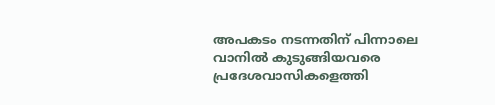അപകടം നടന്നതിന് പിന്നാലെ വാനിൽ കുടുങ്ങിയവരെ പ്രദേശവാസികളെത്തി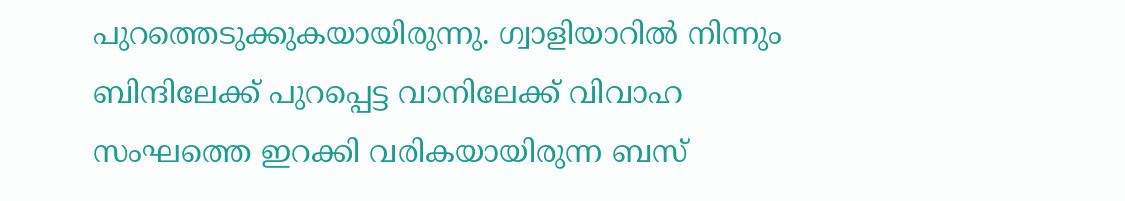പുറത്തെടുക്കുകയായിരുന്നു. ഗ്വാളിയാറിൽ നിന്നും ബിന്ദിലേക്ക് പുറപ്പെട്ട വാനിലേക്ക് വിവാഹ സംഘത്തെ ഇറക്കി വരികയായിരുന്ന ബസ്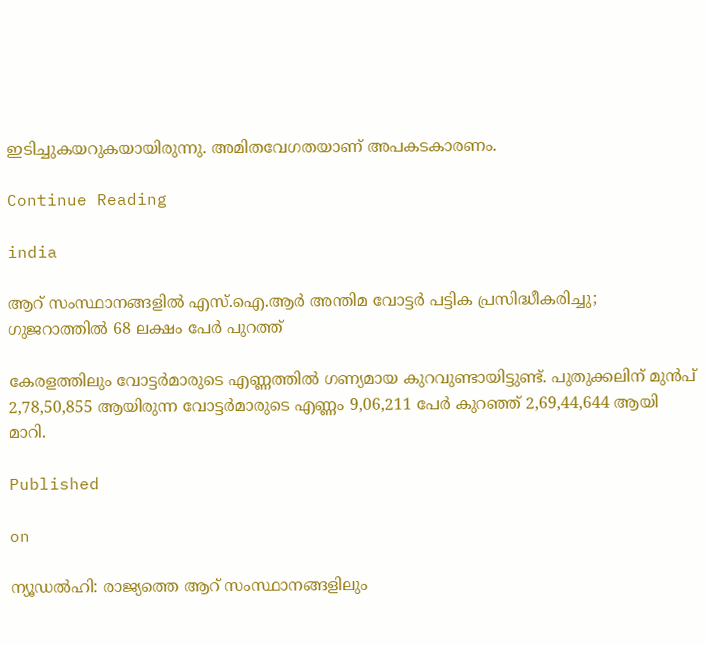ഇടിച്ചുകയറുകയായിരുന്നു. അമിതവേഗതയാണ് അപകടകാരണം.

Continue Reading

india

ആറ് സംസ്ഥാനങ്ങളിൽ എസ്.ഐ.ആർ അന്തിമ വോട്ടർ പട്ടിക പ്രസിദ്ധീകരിച്ചു; ഗുജറാത്തിൽ 68 ലക്ഷം പേർ പുറത്ത്

കേരളത്തിലും വോട്ടർമാരുടെ എണ്ണത്തിൽ ഗണ്യമായ കുറവുണ്ടായിട്ടുണ്ട്. പുതുക്കലിന് മുൻപ് 2,78,50,855 ആയിരുന്ന വോട്ടർമാരുടെ എണ്ണം 9,06,211 പേർ കുറഞ്ഞ് 2,69,44,644 ആയി മാറി.

Published

on

ന്യൂഡൽഹി: രാജ്യത്തെ ആറ് സംസ്ഥാനങ്ങളിലും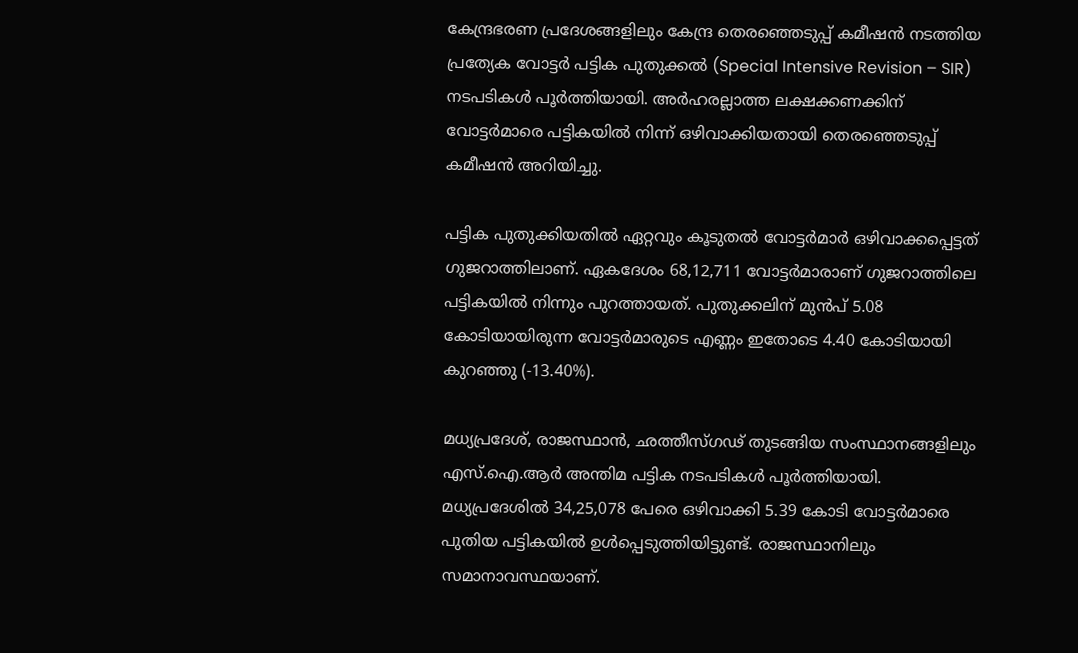കേന്ദ്രഭരണ പ്രദേശങ്ങളിലും കേന്ദ്ര തെരഞ്ഞെടുപ്പ് കമീഷൻ നടത്തിയ പ്രത്യേക വോട്ടർ പട്ടിക പുതുക്കൽ (Special Intensive Revision – SIR) നടപടികൾ പൂർത്തിയായി. അർഹരല്ലാത്ത ലക്ഷക്കണക്കിന് വോട്ടർമാരെ പട്ടികയിൽ നിന്ന് ഒഴിവാക്കിയതായി തെരഞ്ഞെടുപ്പ് കമീഷൻ അറിയിച്ചു.

പട്ടിക പുതുക്കിയതിൽ ഏറ്റവും കൂടുതൽ വോട്ടർമാർ ഒഴിവാക്കപ്പെട്ടത് ഗുജറാത്തിലാണ്. ഏകദേശം 68,12,711 വോട്ടർമാരാണ് ഗുജറാത്തിലെ പട്ടികയിൽ നിന്നും പുറത്തായത്. പുതുക്കലിന് മുൻപ് 5.08 കോടിയായിരുന്ന വോട്ടർമാരുടെ എണ്ണം ഇതോടെ 4.40 കോടിയായി കുറഞ്ഞു (-13.40%).

മധ്യപ്രദേശ്, രാജസ്ഥാൻ, ഛത്തീസ്‌ഗഢ് തുടങ്ങിയ സംസ്ഥാനങ്ങളിലും എസ്.ഐ.ആർ അന്തിമ പട്ടിക നടപടികൾ പൂർത്തിയായി. മധ്യപ്രദേശിൽ 34,25,078 പേരെ ഒഴിവാക്കി 5.39 കോടി വോട്ടർമാരെ പുതിയ പട്ടികയിൽ ഉൾപ്പെടുത്തിയിട്ടുണ്ട്. രാജസ്ഥാനിലും സമാനാവസ്ഥയാണ്.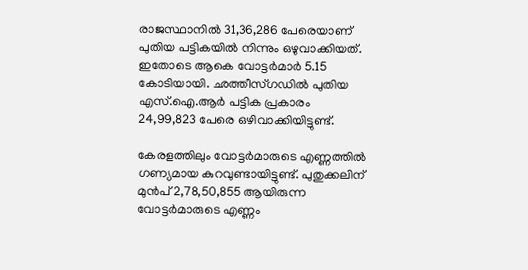രാജസ്ഥാനിൽ 31,36,286 പേരെയാണ് പുതിയ പട്ടികയിൽ നിന്നും ഒഴുവാക്കിയത്. ഇതോടെ ആകെ വോട്ടർമാർ 5.15 കോടിയായി. ഛത്തീസ്‌ഗഡിൽ പുതിയ എസ്.ഐ.ആർ പട്ടിക പ്രകാരം 24,99,823 പേരെ ഒഴിവാക്കിയിട്ടുണ്ട്.

കേരളത്തിലും വോട്ടർമാരുടെ എണ്ണത്തിൽ ഗണ്യമായ കുറവുണ്ടായിട്ടുണ്ട്. പുതുക്കലിന് മുൻപ് 2,78,50,855 ആയിരുന്ന വോട്ടർമാരുടെ എണ്ണം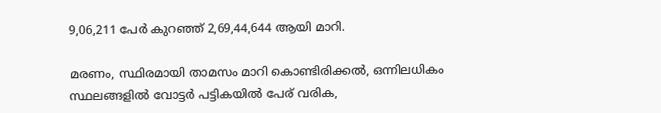9,06,211 പേർ കുറഞ്ഞ് 2,69,44,644 ആയി മാറി.

മരണം, സ്ഥിരമായി താമസം മാറി കൊണ്ടിരിക്കൽ, ഒന്നിലധികം സ്ഥലങ്ങളിൽ വോട്ടർ പട്ടികയിൽ പേര് വരിക,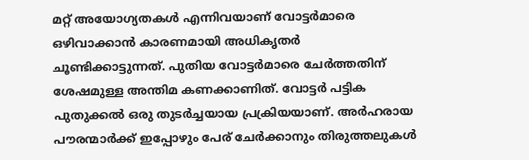മറ്റ് അയോഗ്യതകൾ എന്നിവയാണ് വോട്ടർമാരെ ഒഴിവാക്കാൻ കാരണമായി അധികൃതർ ചൂണ്ടിക്കാട്ടുന്നത്. പുതിയ വോട്ടർമാരെ ചേർത്തതിന് ശേഷമുള്ള അന്തിമ കണക്കാണിത്. വോട്ടർ പട്ടിക പുതുക്കൽ ഒരു തുടർച്ചയായ പ്രക്രിയയാണ്. അർഹരായ പൗരന്മാർക്ക് ഇപ്പോഴും പേര് ചേർക്കാനും തിരുത്തലുകൾ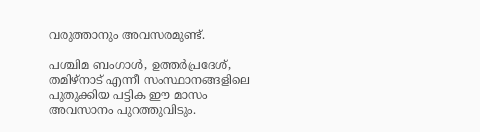വരുത്താനും അവസരമുണ്ട്.

പശ്ചിമ ബംഗാൾ, ഉത്തർപ്രദേശ്, തമിഴ്‌നാട് എന്നീ സംസ്ഥാനങ്ങളിലെ പുതുക്കിയ പട്ടിക ഈ മാസം അവസാനം പുറത്തുവിടും.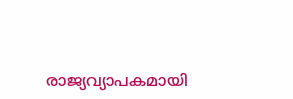രാജ്യവ്യാപകമായി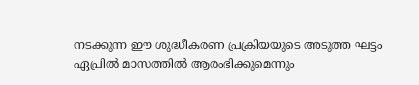നടക്കുന്ന ഈ ശുദ്ധീകരണ പ്രക്രിയയുടെ അടുത്ത ഘട്ടം ഏപ്രിൽ മാസത്തിൽ ആരംഭിക്കുമെന്നും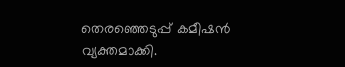തെരഞ്ഞെടുപ്പ് കമീഷൻ വ്യക്തമാക്കി.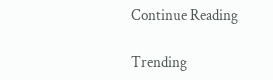Continue Reading

Trending